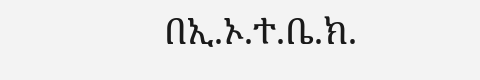በኢ.ኦ.ተ.ቤ.ክ.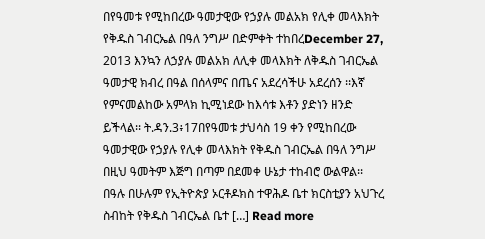በየዓመቱ የሚከበረው ዓመታዊው የኃያሉ መልአክ የሊቀ መላእክት የቅዱስ ገብርኤል በዓለ ንግሥ በድምቀት ተከበረDecember 27, 2013 እንኳን ለኃያሉ መልአክ ለሊቀ መላእክት ለቅዱስ ገብርኤል ዓመታዊ ክብረ በዓል በሰላምና በጤና አደረሳችሁ አደረሰን ፡፡እኛ የምናመልከው አምላክ ኪሚነደው ከእሳቱ እቶን ያድነን ዘንድ ይችላል፡፡ ት.ዳን.3፥17በየዓመቱ ታህሳስ 19 ቀን የሚከበረው ዓመታዊው የኃያሉ የሊቀ መላእክት የቅዱስ ገብርኤል በዓለ ንግሥ በዚህ ዓመትም እጅግ በጣም በደመቀ ሁኔታ ተከብሮ ውልዋል፡፡በዓሉ በሁሉም የኢትዮጵያ ኦርቶዶክስ ተዋሕዶ ቤተ ክርስቲያን አህጉረ ስብከት የቅዱስ ገብርኤል ቤተ […] Read more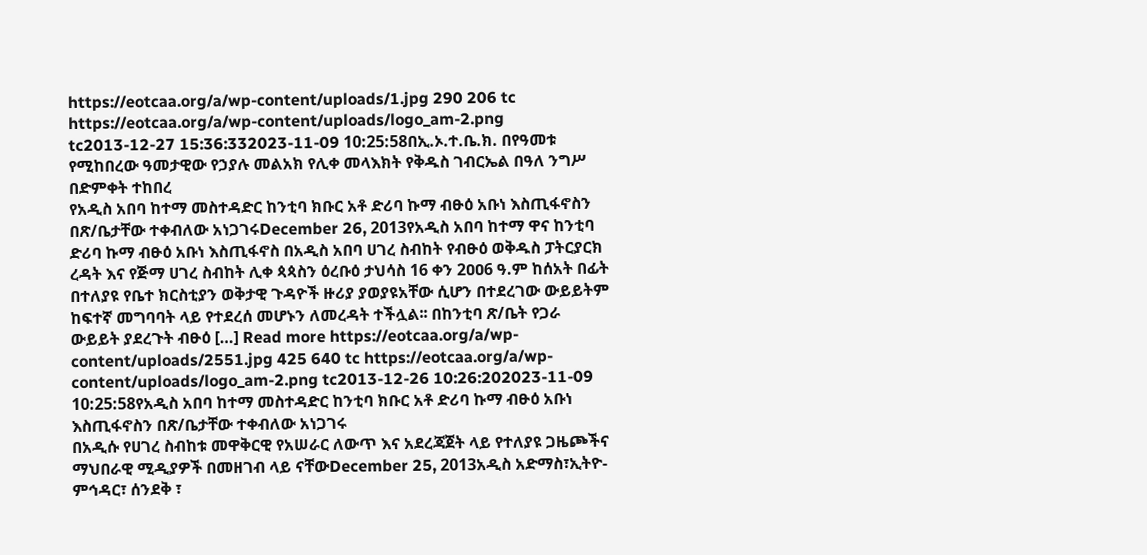https://eotcaa.org/a/wp-content/uploads/1.jpg 290 206 tc https://eotcaa.org/a/wp-content/uploads/logo_am-2.png tc2013-12-27 15:36:332023-11-09 10:25:58በኢ.ኦ.ተ.ቤ.ክ. በየዓመቱ የሚከበረው ዓመታዊው የኃያሉ መልአክ የሊቀ መላእክት የቅዱስ ገብርኤል በዓለ ንግሥ በድምቀት ተከበረ
የአዲስ አበባ ከተማ መስተዳድር ከንቲባ ክቡር አቶ ድሪባ ኩማ ብፁዕ አቡነ እስጢፋኖስን በጽ/ቤታቸው ተቀብለው አነጋገሩDecember 26, 2013የአዲስ አበባ ከተማ ዋና ከንቲባ ድሪባ ኩማ ብፁዕ አቡነ እስጢፋኖስ በአዲስ አበባ ሀገረ ስብከት የብፁዕ ወቅዱስ ፓትርያርክ ረዳት እና የጅማ ሀገረ ስብከት ሊቀ ጳጳስን ዕረቡዕ ታህሳስ 16 ቀን 2ዐዐ6 ዓ.ም ከሰአት በፊት በተለያዩ የቤተ ክርስቲያን ወቅታዊ ጉዳዮች ዙሪያ ያወያዩአቸው ሲሆን በተደረገው ውይይትም ከፍተኛ መግባባት ላይ የተደረሰ መሆኑን ለመረዳት ተችሏል፡፡ በከንቲባ ጽ/ቤት የጋራ ውይይት ያደረጉት ብፁዕ […] Read more https://eotcaa.org/a/wp-content/uploads/2551.jpg 425 640 tc https://eotcaa.org/a/wp-content/uploads/logo_am-2.png tc2013-12-26 10:26:202023-11-09 10:25:58የአዲስ አበባ ከተማ መስተዳድር ከንቲባ ክቡር አቶ ድሪባ ኩማ ብፁዕ አቡነ እስጢፋኖስን በጽ/ቤታቸው ተቀብለው አነጋገሩ
በአዲሱ የሀገረ ስብከቱ መዋቅርዊ የአሠራር ለውጥ እና አደረጃጀት ላይ የተለያዩ ጋዜጮችና ማህበራዊ ሚዲያዎች በመዘገብ ላይ ናቸውDecember 25, 2013አዲስ አድማስ፣ኢትዮ-ምኅዳር፣ ሰንደቅ ፣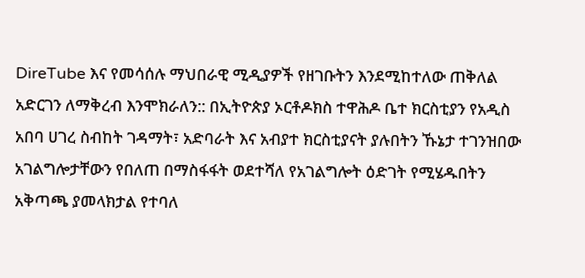DireTube እና የመሳሰሉ ማህበራዊ ሚዲያዎች የዘገቡትን እንደሚከተለው ጠቅለል አድርገን ለማቅረብ እንሞክራለን:: በኢትዮጵያ ኦርቶዶክስ ተዋሕዶ ቤተ ክርስቲያን የአዲስ አበባ ሀገረ ስብከት ገዳማት፣ አድባራት እና አብያተ ክርስቲያናት ያሉበትን ኹኔታ ተገንዝበው አገልግሎታቸውን የበለጠ በማስፋፋት ወደተሻለ የአገልግሎት ዕድገት የሚሄዱበትን አቅጣጫ ያመላክታል የተባለ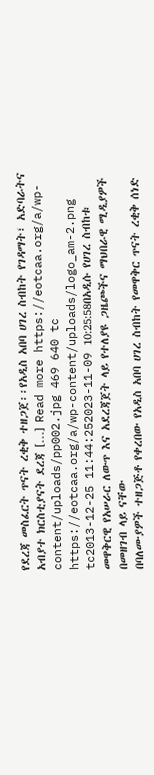የደረጃ መስፈርት ጥናት ረቂቅ ተዘጋጀ፡፡የአዲስ አበባ ሀገረ ስብከት የገዳማት፣ አድባራትና አብያተ ክርስቲያናት ደረጃ […] Read more https://eotcaa.org/a/wp-content/uploads/pp002.jpg 469 640 tc https://eotcaa.org/a/wp-content/uploads/logo_am-2.png tc2013-12-25 11:44:252023-11-09 10:25:58በአዲሱ የሀገረ ስብከቱ መዋቅርዊ የአሠራር ለውጥ እና አደረጃጀት ላይ የተለያዩ ጋዜጮችና ማህበራዊ ሚዲያዎች በመዘገብ ላይ ናቸው
በባለሙያዎች ተዘጋጅቶ የቀረበው የአዲስ አበባ ሀገረ ስብከት የመዋቅር ጥናት ረቂቅ ሰነድ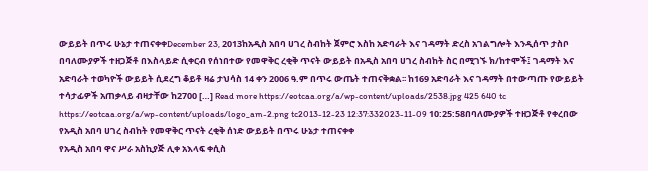ውይይት በጥሩ ሁኔታ ተጠናቀቀDecember 23, 2013ከአዲስ አበባ ሀገረ ስብከት ጀምሮ እስከ አድባራት እና ገዳማት ድረስ አገልግሎት እንዲሰጥ ታስቦ በባለሙያዎች ተዘጋጅቶ በእስላይድ ሲቀርብ የሰነበተው የመዋቅር ረቂቅ ጥናት ውይይት በአዲስ አበባ ሀገረ ስብከት ስር በሚገኙ ክ/ከተሞች፤ ገዳማት እና አድባራት ተወካዮች ውይይት ሲደረግ ቆይቶ ዛሬ ታህሳስ 14 ቀን 2006 ዓ.ም በጥሩ ውጤት ተጠናቅቋል፡፡ ከ169 አድባራት እና ገዳማት በተውጣጡ የውይይት ተሳታፊዎች አጠቃላይ ብዛታቸው ከ2700 […] Read more https://eotcaa.org/a/wp-content/uploads/2538.jpg 425 640 tc https://eotcaa.org/a/wp-content/uploads/logo_am-2.png tc2013-12-23 12:37:332023-11-09 10:25:58በባለሙያዎች ተዘጋጅቶ የቀረበው የአዲስ አበባ ሀገረ ስብከት የመዋቅር ጥናት ረቂቅ ሰነድ ውይይት በጥሩ ሁኔታ ተጠናቀቀ
የአዲስ አበባ ዋና ሥራ አስኪያጅ ሊቀ አእላፍ ቀሲስ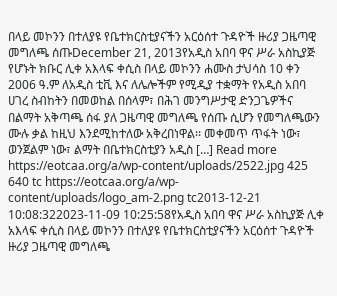በላይ መኮንን በተለያዩ የቤተክርስቲያናችን አርዕሰተ ጉዳዮች ዙሪያ ጋዜጣዊ መግለጫ ሰጡDecember 21, 2013የአዲስ አበባ ዋና ሥራ አስኪያጅ የሆኑት ክቡር ሊቀ አእላፍ ቀሲስ በላይ መኮንን ሐሙስ ታህሳስ 10 ቀን 2006 ዓ.ም ለአዲስ ቲቪ እና ለሌሎችም የሚዲያ ተቋማት የአዲስ አበባ ሀገረ ስብከትን በመወከል በሰላም፣ በሕገ መንግሥታዊ ድንጋጌዎችና በልማት አቅጣጫ ሰፋ ያለ ጋዜጣዊ መግለጫ የሰጡ ሲሆን የመግለጫውን ሙሉ ቃል ከዚህ እንደሚከተለው አቅረበነዋል፡፡ መቀመጥ ጥፋት ነው፣ ወንጀልም ነው፣ ልማት በቤተክርስቲያን አዲስ […] Read more https://eotcaa.org/a/wp-content/uploads/2522.jpg 425 640 tc https://eotcaa.org/a/wp-content/uploads/logo_am-2.png tc2013-12-21 10:08:322023-11-09 10:25:58የአዲስ አበባ ዋና ሥራ አስኪያጅ ሊቀ አእላፍ ቀሲስ በላይ መኮንን በተለያዩ የቤተክርስቲያናችን አርዕሰተ ጉዳዮች ዙሪያ ጋዜጣዊ መግለጫ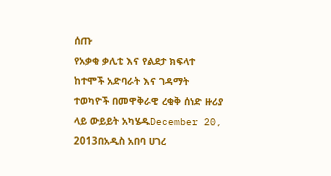ሰጡ
የአቃቂ ቃሊቲ እና የልደታ ክፍላተ ከተሞች አድባራት እና ገዳማት ተወካዮች በመዋቅራዊ ረቂቅ ሰነድ ዙሪያ ላይ ውይይት አካሄዱDecember 20, 2013በአዲስ አበባ ሀገረ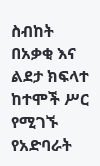ስብከት በአቃቂ እና ልደታ ክፍላተ ከተሞች ሥር የሚገኙ የአድባራት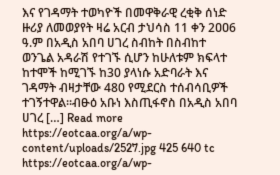እና የገዳማት ተወካዮች በመዋቅራዊ ረቂቅ ሰነድ ዙሪያ ለመወያየት ዛሬ አርብ ታህሳስ 11 ቀን 2ዐዐ6 ዓ.ም በአዲስ አበባ ሀገረ ስብከት በስብከተ ወንጌል አዳራሽ የተገኙ ሲሆን ከሁለቱም ክፍላተ ከተሞች ከሚገኙ ከ30 ያላነሱ አድባራት እና ገዳማት ብዛታቸው 480 የሚደርስ ተሰብሳቢዎች ተገኝተዋል፡፡ብፁዕ አቡነ እስጢፋኖስ በአዲስ አበባ ሀገረ […] Read more https://eotcaa.org/a/wp-content/uploads/2527.jpg 425 640 tc https://eotcaa.org/a/wp-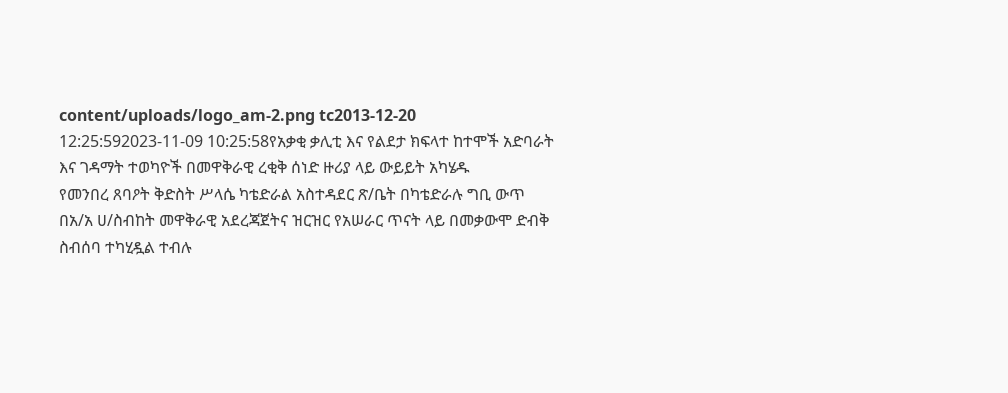content/uploads/logo_am-2.png tc2013-12-20 12:25:592023-11-09 10:25:58የአቃቂ ቃሊቲ እና የልደታ ክፍላተ ከተሞች አድባራት እና ገዳማት ተወካዮች በመዋቅራዊ ረቂቅ ሰነድ ዙሪያ ላይ ውይይት አካሄዱ
የመንበረ ጸባዖት ቅድስት ሥላሴ ካቴድራል አስተዳደር ጽ/ቤት በካቴድራሉ ግቢ ውጥ በአ/አ ሀ/ስብከት መዋቅራዊ አደረጃጀትና ዝርዝር የአሠራር ጥናት ላይ በመቃውሞ ድብቅ ስብሰባ ተካሂዷል ተብሉ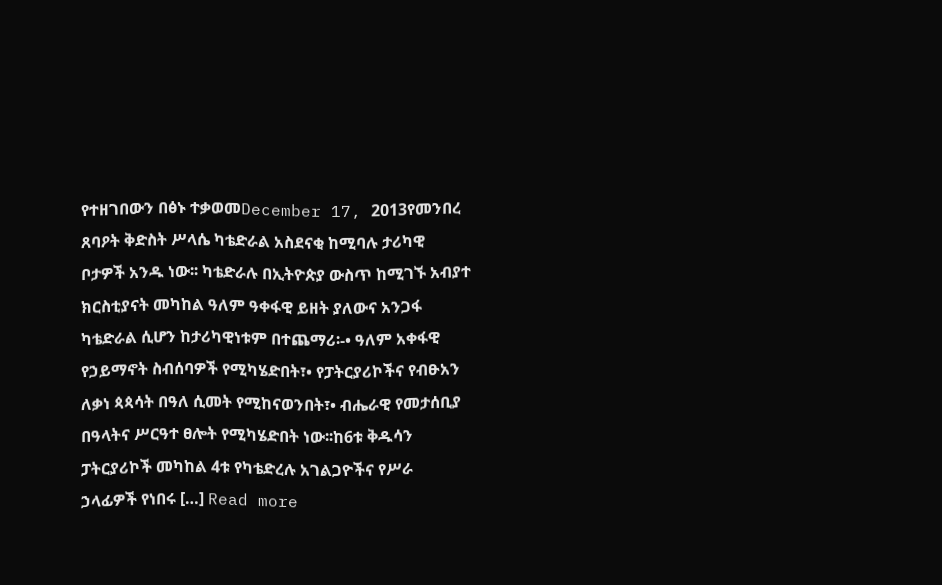የተዘገበውን በፅኑ ተቃወመDecember 17, 2013የመንበረ ጸባዖት ቅድስት ሥላሴ ካቴድራል አስደናቂ ከሚባሉ ታሪካዊ ቦታዎች አንዱ ነው፡፡ ካቴድራሉ በኢትዮጵያ ውስጥ ከሚገኙ አብያተ ክርስቲያናት መካከል ዓለም ዓቀፋዊ ይዘት ያለውና አንጋፋ ካቴድራል ሲሆን ከታሪካዊነቱም በተጨማሪ፡-• ዓለም አቀፋዊ የኃይማኖት ስብሰባዎች የሚካሄድበት፣• የፓትርያሪኮችና የብፁአን ለቃነ ጳጳሳት በዓለ ሲመት የሚከናወንበት፣• ብሔራዊ የመታሰቢያ በዓላትና ሥርዓተ ፀሎት የሚካሄድበት ነው፡፡ከ6ቱ ቅዱሳን ፓትርያሪኮች መካከል 4ቱ የካቴድረሉ አገልጋዮችና የሥራ ኃላፊዎች የነበሩ […] Read more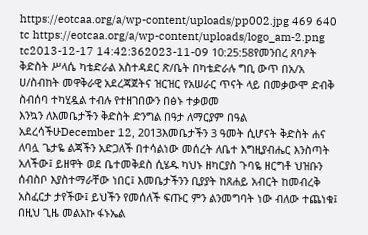https://eotcaa.org/a/wp-content/uploads/pp002.jpg 469 640 tc https://eotcaa.org/a/wp-content/uploads/logo_am-2.png tc2013-12-17 14:42:362023-11-09 10:25:58የመንበረ ጸባዖት ቅድስት ሥላሴ ካቴድራል አስተዳደር ጽ/ቤት በካቴድራሉ ግቢ ውጥ በአ/አ ሀ/ስብከት መዋቅራዊ አደረጃጀትና ዝርዝር የአሠራር ጥናት ላይ በመቃውሞ ድብቅ ስብሰባ ተካሂዷል ተብሉ የተዘገበውን በፅኑ ተቃወመ
እንኳን ለእመቤታችን ቅድስት ድንግል በዓታ ለማርያም በዓል አደረሳችሁDecember 12, 2013እመቤታችን 3 ዓመት ሲሆናት ቅድስት ሐና ለባሏ ጌታዬ ልጃችን አድጋለች በተሳልነው መሰረት ለቤተ እግዚያብሔር እንስጣት አለችው፤ ይዘዋት ወደ ቤተመቅደስ ሲሄዱ ካህኑ ዘካርያስ ጉባዬ ዘርግቶ ህዝቡን ሰብስቦ እያስተማራቸው ነበር፤ እመቤታችንን ቢያያት ከጸሐይ አብርት ከመብረቅ አስፈርታ ታየችው፤ ይህችን የመሰለች ፍጡር ምን ልንመግባት ነው ብለው ተጨነቁ፤ በዚህ ጊዜ መልአኩ ፋኑኤል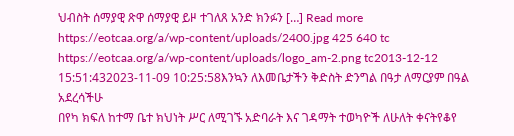ህብስት ሰማያዊ ጽዋ ሰማያዊ ይዞ ተገለጸ አንድ ክንፉን […] Read more https://eotcaa.org/a/wp-content/uploads/2400.jpg 425 640 tc https://eotcaa.org/a/wp-content/uploads/logo_am-2.png tc2013-12-12 15:51:432023-11-09 10:25:58እንኳን ለእመቤታችን ቅድስት ድንግል በዓታ ለማርያም በዓል አደረሳችሁ
በየካ ክፍለ ከተማ ቤተ ክህነት ሥር ለሚገኙ አድባራት እና ገዳማት ተወካዮች ለሁለት ቀናትየቆየ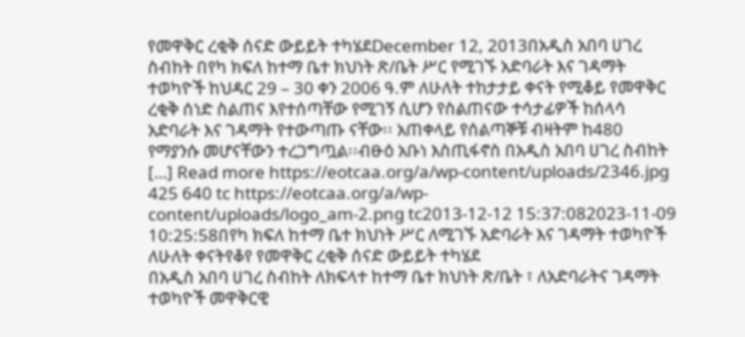የመዋቅር ረቂቅ ሰናድ ውይይት ተካሄደDecember 12, 2013በአዲስ አበባ ሀገረ ስብከት በየካ ክፍለ ከተማ ቤተ ክህነት ጽ/ቤት ሥር የሚገኙ አድባራት እና ገዳማት ተወካዮች ከህዳር 29 – 30 ቀን 2006 ዓ.ም ለሁለት ተከታታይ ቀናት የሚቆይ የመዋቅር ረቂቅ ሰነድ ስልጠና እየተሰጣቸው የሚገኝ ሲሆን የስልጠናው ተሳታፊዎች ከሰላሳ አድባራት እና ገዳማት የተውጣጡ ናቸው፡፡ አጠቀላይ የሰልጣኞቹ ብዛትም ከ480 የማያንሱ መሆናቸውን ተረጋግጧል፡፡ብፁዕ አቡነ እስጢፋኖስ በአዲስ አበባ ሀገረ ስብከት […] Read more https://eotcaa.org/a/wp-content/uploads/2346.jpg 425 640 tc https://eotcaa.org/a/wp-content/uploads/logo_am-2.png tc2013-12-12 15:37:082023-11-09 10:25:58በየካ ክፍለ ከተማ ቤተ ክህነት ሥር ለሚገኙ አድባራት እና ገዳማት ተወካዮች ለሁለት ቀናትየቆየ የመዋቅር ረቂቅ ሰናድ ውይይት ተካሄደ
በአዲስ አበባ ሀገረ ስብከት ለክፍላተ ከተማ ቤተ ክህነት ጽ/ቤት ፣ ለአድባራትና ገዳማት ተወካዮች መዋቅርዊ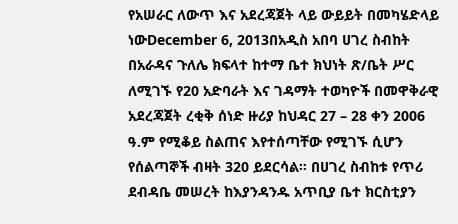የአሠራር ለውጥ እና አደረጃጀት ላይ ውይይት በመካሄድላይ ነውDecember 6, 2013በአዲስ አበባ ሀገረ ስብከት በአራዳና ጉለሌ ክፍላተ ከተማ ቤተ ክህነት ጽ/ቤት ሥር ለሚገኙ የ20 አድባራት እና ገዳማት ተወካዮች በመዋቅራዊ አደረጃጀት ረቂቅ ሰነድ ዙሪያ ከህዳር 27 – 28 ቀን 2006 ዓ.ም የሚቆይ ስልጠና እየተሰጣቸው የሚገኙ ሲሆን የሰልጣኞች ብዛት 320 ይደርሳል፡፡ በሀገረ ስብከቱ የጥሪ ደብዳቤ መሠረት ከእያንዳንዱ አጥቢያ ቤተ ክርስቲያን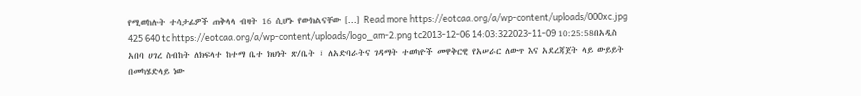የሚወከሉት ተሳታፊዎች ጠቅላላ ብዛት 16 ሲሆኑ የውክልናቸው […] Read more https://eotcaa.org/a/wp-content/uploads/000xc.jpg 425 640 tc https://eotcaa.org/a/wp-content/uploads/logo_am-2.png tc2013-12-06 14:03:322023-11-09 10:25:58በአዲስ አበባ ሀገረ ስብከት ለክፍላተ ከተማ ቤተ ክህነት ጽ/ቤት ፣ ለአድባራትና ገዳማት ተወካዮች መዋቅርዊ የአሠራር ለውጥ እና አደረጃጀት ላይ ውይይት በመካሄድላይ ነው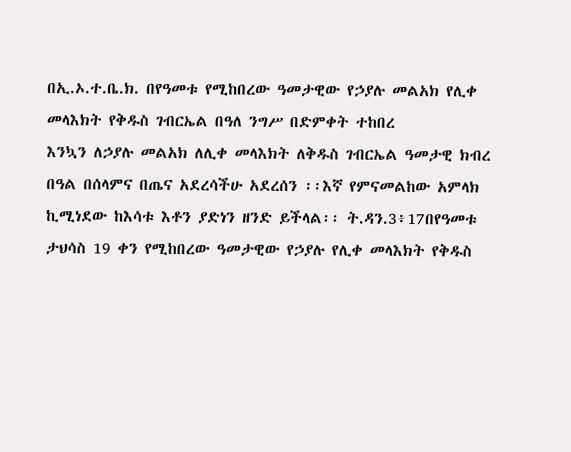በኢ.ኦ.ተ.ቤ.ክ. በየዓመቱ የሚከበረው ዓመታዊው የኃያሉ መልአክ የሊቀ መላእክት የቅዱስ ገብርኤል በዓለ ንግሥ በድምቀት ተከበረ
እንኳን ለኃያሉ መልአክ ለሊቀ መላእክት ለቅዱስ ገብርኤል ዓመታዊ ክብረ በዓል በሰላምና በጤና አደረሳችሁ አደረሰን ፡፡እኛ የምናመልከው አምላክ ኪሚነደው ከእሳቱ እቶን ያድነን ዘንድ ይችላል፡፡ ት.ዳን.3፥17በየዓመቱ ታህሳስ 19 ቀን የሚከበረው ዓመታዊው የኃያሉ የሊቀ መላእክት የቅዱስ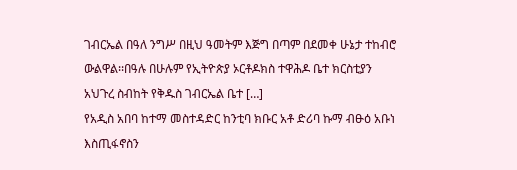ገብርኤል በዓለ ንግሥ በዚህ ዓመትም እጅግ በጣም በደመቀ ሁኔታ ተከብሮ ውልዋል፡፡በዓሉ በሁሉም የኢትዮጵያ ኦርቶዶክስ ተዋሕዶ ቤተ ክርስቲያን አህጉረ ስብከት የቅዱስ ገብርኤል ቤተ […]
የአዲስ አበባ ከተማ መስተዳድር ከንቲባ ክቡር አቶ ድሪባ ኩማ ብፁዕ አቡነ እስጢፋኖስን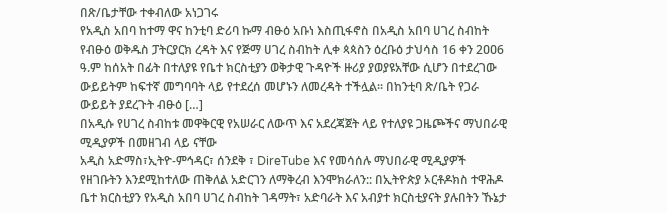በጽ/ቤታቸው ተቀብለው አነጋገሩ
የአዲስ አበባ ከተማ ዋና ከንቲባ ድሪባ ኩማ ብፁዕ አቡነ እስጢፋኖስ በአዲስ አበባ ሀገረ ስብከት የብፁዕ ወቅዱስ ፓትርያርክ ረዳት እና የጅማ ሀገረ ስብከት ሊቀ ጳጳስን ዕረቡዕ ታህሳስ 16 ቀን 2ዐዐ6 ዓ.ም ከሰአት በፊት በተለያዩ የቤተ ክርስቲያን ወቅታዊ ጉዳዮች ዙሪያ ያወያዩአቸው ሲሆን በተደረገው ውይይትም ከፍተኛ መግባባት ላይ የተደረሰ መሆኑን ለመረዳት ተችሏል፡፡ በከንቲባ ጽ/ቤት የጋራ ውይይት ያደረጉት ብፁዕ […]
በአዲሱ የሀገረ ስብከቱ መዋቅርዊ የአሠራር ለውጥ እና አደረጃጀት ላይ የተለያዩ ጋዜጮችና ማህበራዊ ሚዲያዎች በመዘገብ ላይ ናቸው
አዲስ አድማስ፣ኢትዮ-ምኅዳር፣ ሰንደቅ ፣ DireTube እና የመሳሰሉ ማህበራዊ ሚዲያዎች የዘገቡትን እንደሚከተለው ጠቅለል አድርገን ለማቅረብ እንሞክራለን:: በኢትዮጵያ ኦርቶዶክስ ተዋሕዶ ቤተ ክርስቲያን የአዲስ አበባ ሀገረ ስብከት ገዳማት፣ አድባራት እና አብያተ ክርስቲያናት ያሉበትን ኹኔታ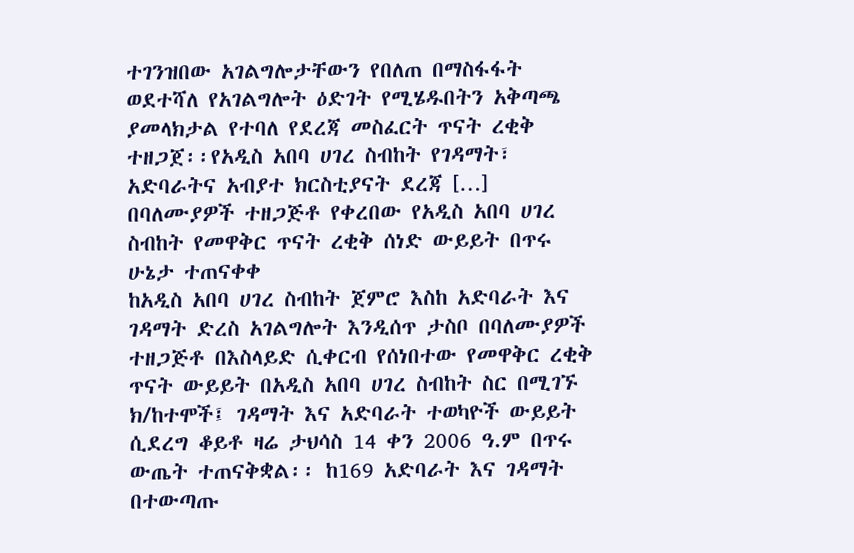ተገንዝበው አገልግሎታቸውን የበለጠ በማስፋፋት ወደተሻለ የአገልግሎት ዕድገት የሚሄዱበትን አቅጣጫ ያመላክታል የተባለ የደረጃ መስፈርት ጥናት ረቂቅ ተዘጋጀ፡፡የአዲስ አበባ ሀገረ ስብከት የገዳማት፣ አድባራትና አብያተ ክርስቲያናት ደረጃ […]
በባለሙያዎች ተዘጋጅቶ የቀረበው የአዲስ አበባ ሀገረ ስብከት የመዋቅር ጥናት ረቂቅ ሰነድ ውይይት በጥሩ ሁኔታ ተጠናቀቀ
ከአዲስ አበባ ሀገረ ስብከት ጀምሮ እስከ አድባራት እና ገዳማት ድረስ አገልግሎት እንዲሰጥ ታስቦ በባለሙያዎች ተዘጋጅቶ በእስላይድ ሲቀርብ የሰነበተው የመዋቅር ረቂቅ ጥናት ውይይት በአዲስ አበባ ሀገረ ስብከት ስር በሚገኙ ክ/ከተሞች፤ ገዳማት እና አድባራት ተወካዮች ውይይት ሲደረግ ቆይቶ ዛሬ ታህሳስ 14 ቀን 2006 ዓ.ም በጥሩ ውጤት ተጠናቅቋል፡፡ ከ169 አድባራት እና ገዳማት በተውጣጡ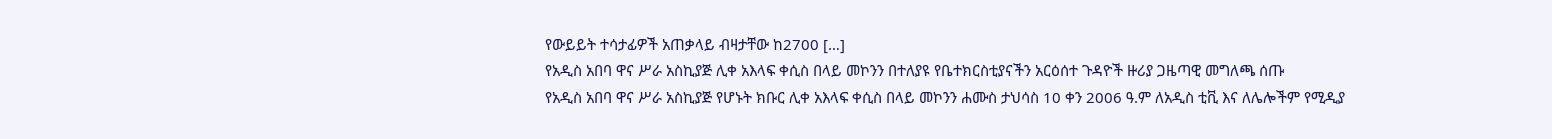የውይይት ተሳታፊዎች አጠቃላይ ብዛታቸው ከ2700 […]
የአዲስ አበባ ዋና ሥራ አስኪያጅ ሊቀ አእላፍ ቀሲስ በላይ መኮንን በተለያዩ የቤተክርስቲያናችን አርዕሰተ ጉዳዮች ዙሪያ ጋዜጣዊ መግለጫ ሰጡ
የአዲስ አበባ ዋና ሥራ አስኪያጅ የሆኑት ክቡር ሊቀ አእላፍ ቀሲስ በላይ መኮንን ሐሙስ ታህሳስ 10 ቀን 2006 ዓ.ም ለአዲስ ቲቪ እና ለሌሎችም የሚዲያ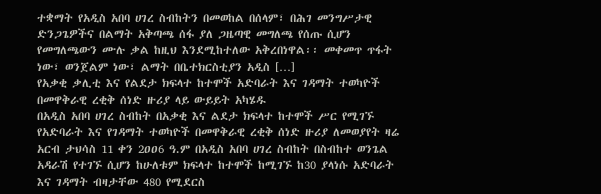ተቋማት የአዲስ አበባ ሀገረ ስብከትን በመወከል በሰላም፣ በሕገ መንግሥታዊ ድንጋጌዎችና በልማት አቅጣጫ ሰፋ ያለ ጋዜጣዊ መግለጫ የሰጡ ሲሆን የመግለጫውን ሙሉ ቃል ከዚህ እንደሚከተለው አቅረበነዋል፡፡ መቀመጥ ጥፋት ነው፣ ወንጀልም ነው፣ ልማት በቤተክርስቲያን አዲስ […]
የአቃቂ ቃሊቲ እና የልደታ ክፍላተ ከተሞች አድባራት እና ገዳማት ተወካዮች በመዋቅራዊ ረቂቅ ሰነድ ዙሪያ ላይ ውይይት አካሄዱ
በአዲስ አበባ ሀገረ ስብከት በአቃቂ እና ልደታ ክፍላተ ከተሞች ሥር የሚገኙ የአድባራት እና የገዳማት ተወካዮች በመዋቅራዊ ረቂቅ ሰነድ ዙሪያ ለመወያየት ዛሬ አርብ ታህሳስ 11 ቀን 2ዐዐ6 ዓ.ም በአዲስ አበባ ሀገረ ስብከት በስብከተ ወንጌል አዳራሽ የተገኙ ሲሆን ከሁለቱም ክፍላተ ከተሞች ከሚገኙ ከ30 ያላነሱ አድባራት እና ገዳማት ብዛታቸው 480 የሚደርስ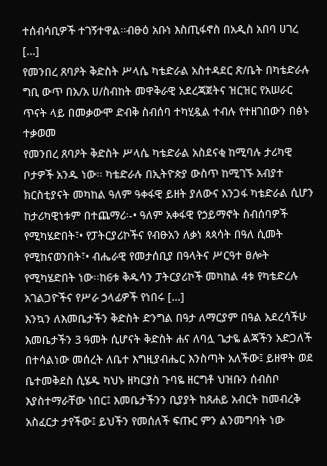ተሰብሳቢዎች ተገኝተዋል፡፡ብፁዕ አቡነ እስጢፋኖስ በአዲስ አበባ ሀገረ […]
የመንበረ ጸባዖት ቅድስት ሥላሴ ካቴድራል አስተዳደር ጽ/ቤት በካቴድራሉ ግቢ ውጥ በአ/አ ሀ/ስብከት መዋቅራዊ አደረጃጀትና ዝርዝር የአሠራር ጥናት ላይ በመቃውሞ ድብቅ ስብሰባ ተካሂዷል ተብሉ የተዘገበውን በፅኑ ተቃወመ
የመንበረ ጸባዖት ቅድስት ሥላሴ ካቴድራል አስደናቂ ከሚባሉ ታሪካዊ ቦታዎች አንዱ ነው፡፡ ካቴድራሉ በኢትዮጵያ ውስጥ ከሚገኙ አብያተ ክርስቲያናት መካከል ዓለም ዓቀፋዊ ይዘት ያለውና አንጋፋ ካቴድራል ሲሆን ከታሪካዊነቱም በተጨማሪ፡-• ዓለም አቀፋዊ የኃይማኖት ስብሰባዎች የሚካሄድበት፣• የፓትርያሪኮችና የብፁአን ለቃነ ጳጳሳት በዓለ ሲመት የሚከናወንበት፣• ብሔራዊ የመታሰቢያ በዓላትና ሥርዓተ ፀሎት የሚካሄድበት ነው፡፡ከ6ቱ ቅዱሳን ፓትርያሪኮች መካከል 4ቱ የካቴድረሉ አገልጋዮችና የሥራ ኃላፊዎች የነበሩ […]
እንኳን ለእመቤታችን ቅድስት ድንግል በዓታ ለማርያም በዓል አደረሳችሁ
እመቤታችን 3 ዓመት ሲሆናት ቅድስት ሐና ለባሏ ጌታዬ ልጃችን አድጋለች በተሳልነው መሰረት ለቤተ እግዚያብሔር እንስጣት አለችው፤ ይዘዋት ወደ ቤተመቅደስ ሲሄዱ ካህኑ ዘካርያስ ጉባዬ ዘርግቶ ህዝቡን ሰብስቦ እያስተማራቸው ነበር፤ እመቤታችንን ቢያያት ከጸሐይ አብርት ከመብረቅ አስፈርታ ታየችው፤ ይህችን የመሰለች ፍጡር ምን ልንመግባት ነው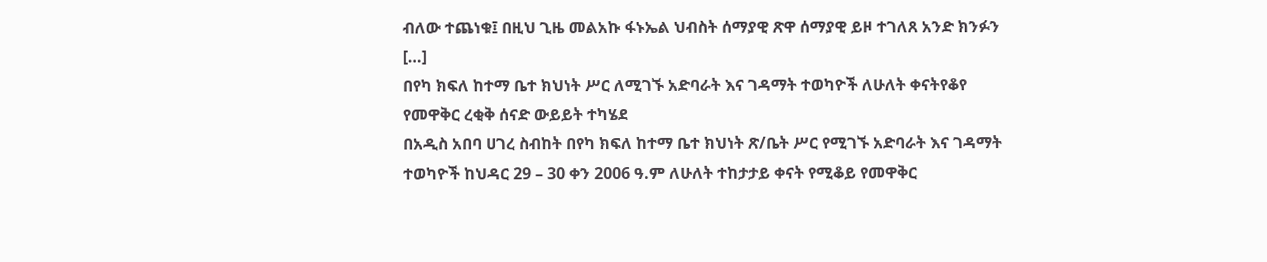ብለው ተጨነቁ፤ በዚህ ጊዜ መልአኩ ፋኑኤል ህብስት ሰማያዊ ጽዋ ሰማያዊ ይዞ ተገለጸ አንድ ክንፉን […]
በየካ ክፍለ ከተማ ቤተ ክህነት ሥር ለሚገኙ አድባራት እና ገዳማት ተወካዮች ለሁለት ቀናትየቆየ የመዋቅር ረቂቅ ሰናድ ውይይት ተካሄደ
በአዲስ አበባ ሀገረ ስብከት በየካ ክፍለ ከተማ ቤተ ክህነት ጽ/ቤት ሥር የሚገኙ አድባራት እና ገዳማት ተወካዮች ከህዳር 29 – 30 ቀን 2006 ዓ.ም ለሁለት ተከታታይ ቀናት የሚቆይ የመዋቅር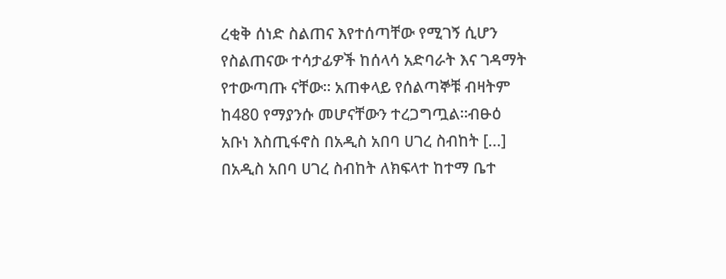ረቂቅ ሰነድ ስልጠና እየተሰጣቸው የሚገኝ ሲሆን የስልጠናው ተሳታፊዎች ከሰላሳ አድባራት እና ገዳማት የተውጣጡ ናቸው፡፡ አጠቀላይ የሰልጣኞቹ ብዛትም ከ480 የማያንሱ መሆናቸውን ተረጋግጧል፡፡ብፁዕ አቡነ እስጢፋኖስ በአዲስ አበባ ሀገረ ስብከት […]
በአዲስ አበባ ሀገረ ስብከት ለክፍላተ ከተማ ቤተ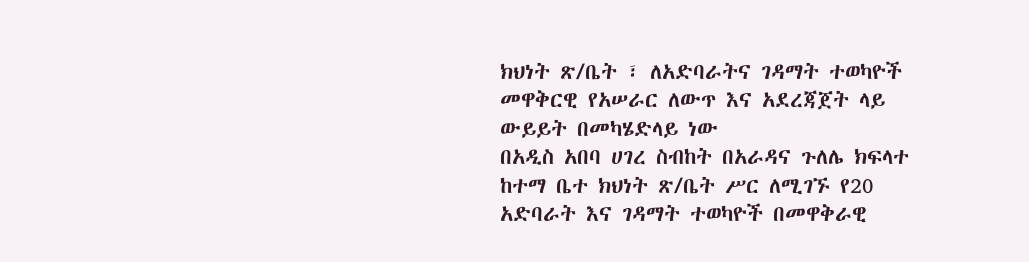ክህነት ጽ/ቤት ፣ ለአድባራትና ገዳማት ተወካዮች መዋቅርዊ የአሠራር ለውጥ እና አደረጃጀት ላይ ውይይት በመካሄድላይ ነው
በአዲስ አበባ ሀገረ ስብከት በአራዳና ጉለሌ ክፍላተ ከተማ ቤተ ክህነት ጽ/ቤት ሥር ለሚገኙ የ20 አድባራት እና ገዳማት ተወካዮች በመዋቅራዊ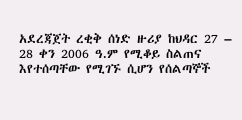አደረጃጀት ረቂቅ ሰነድ ዙሪያ ከህዳር 27 – 28 ቀን 2006 ዓ.ም የሚቆይ ስልጠና እየተሰጣቸው የሚገኙ ሲሆን የሰልጣኞች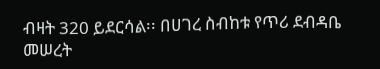ብዛት 320 ይደርሳል፡፡ በሀገረ ስብከቱ የጥሪ ደብዳቤ መሠረት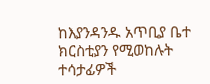ከእያንዳንዱ አጥቢያ ቤተ ክርስቲያን የሚወከሉት ተሳታፊዎች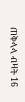ጠቅላላ ብዛት 16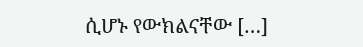ሲሆኑ የውክልናቸው […]